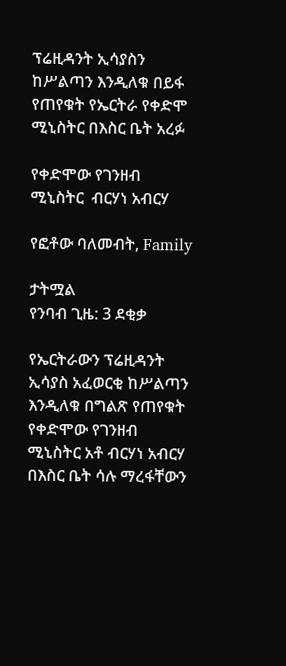ፕሬዚዳንት ኢሳያስን ከሥልጣን እንዲለቁ በይፋ የጠየቁት የኤርትራ የቀድሞ ሚኒስትር በእስር ቤት አረፉ

የቀድሞው የገንዘብ ሚኒስትር  ብርሃነ አብርሃ

የፎቶው ባለመብት, Family

ታትሟል
የንባብ ጊዜ: 3 ደቂቃ

የኤርትራውን ፕሬዚዳንት ኢሳያስ አፈወርቂ ከሥልጣን እንዲለቁ በግልጽ የጠየቁት የቀድሞው የገንዘብ ሚኒስትር አቶ ብርሃነ አብርሃ በእስር ቤት ሳሉ ማረፋቸውን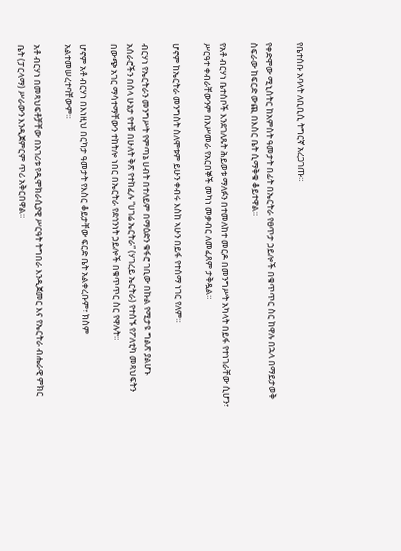የቤተሰቡ አባላት ለቢቢሲ ትግርኛ አረጋገጡ።

የቀድሞው ሚኒስትር ከአምስት ዓመታት በፊት በኤርትራ የፀጥታ ኃይሎች በቁጥጥር ስር ከዋሉ በኋላ በማይታወቅ ስፍራው ከፍርድ ውጪ በእስር ቤት ሲማቅቁ ቆይተዋል።

የአቶ ብርሃነ ቤተሰቦች እንደገለጹት ሕይወቱ ማለፉን በተመለከተ መርዶ በመንግሥት አካላት በይፋ የተነገራቸው ሲሆን፣ ሥርዓተ ቀብራቸውንም በአሥመራ የአርበኞች መካነ መቃብር ለመፈጸም ታቅዷል።

ሆኖም ከኤርትራ መንግስት ስለሞቱም ይሁን ቀብሩ እስከ ኣሁን በይፋ የተሰማ ነገር የለም።

ብርሃነ የኤርትራን መንግሥት የምጣኔ ሀብት በተለይም በማዕድን ቁፋሮ ገቢው በኩል የሚታዩ ግልጽ ያልሆኑ አሰራሮችን በሰላ ሁኔታ የተቹ በሁለት ቅጽ የተከፈሉ “ሀገሬ ኤርትራ” (ሃገረይ ኤርትራ) የተሰኙ የፖለቲካ መጻህፍትን በውጭ አገር ማሳተማቸውን ተከትሎ ነበር በኤርትራ የደኅንነት ኃይሎች በቁጥጥር ስር የዋሉት።

ሆኖም አቶ ብርሃነ በእነዚህ በርካታ ዓመታት የእስር ቆይታቸው ፍርድ ቤት አልቀረቡም፣ ክስም አልተመሠረተባቸውም።

አቶ ብርሃነ በመጻህፍቶቻቸው በአገሪቱ የዲሞክራሲያዊ ሥርዓት ትግበራ እንዲጀመር እና የኤርትራ ብሔራዊ ምክር ቤት (ፓርላማ) ሥራውን እንዲጀምርም ጥሪ አቅርበዋል።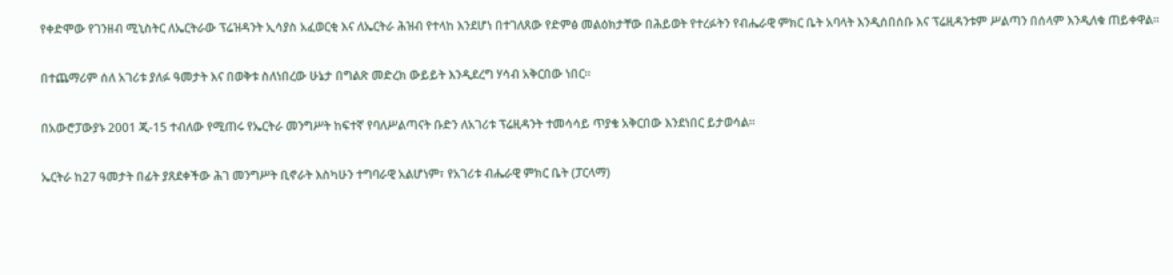የቀድሞው የገንዘብ ሚኒስትር ለኤርትራው ፕሬዝዳንት ኢሳያስ አፈወርቂ እና ለኤርትራ ሕዝብ የተላከ እንደሆነ በተገለጸው የድምፅ መልዕክታቸው በሕይወት የተረፉትን የብሔራዊ ምክር ቤት አባላት እንዲሰበሰቡ እና ፕሬዚዳንቱም ሥልጣን በሰላም እንዲለቁ ጠይቀዋል።

በተጨማሪም ሰለ አገሪቱ ያለፉ ዓመታት እና በወቅቱ ስለነበረው ሁኔታ በግልጽ መድረክ ውይይት እንዲደረግ ሃሳብ አቅርበው ነበር።

በአውሮፓውያኑ 2001 ጂ-15 ተብለው የሚጠሩ የኤርትራ መንግሥት ከፍተኛ የባለሥልጣናት ቡድን ለአገሪቱ ፕሬዚዳንት ተመሳሳይ ጥያቄ አቅርበው እንደነበር ይታወሳል።

ኤርትራ ከ27 ዓመታት በፊት ያጸደቀችው ሕገ መንግሥት ቢኖራት እስካሁን ተግባራዊ አልሆነም፣ የአገሪቱ ብሔራዊ ምክር ቤት (ፓርላማ)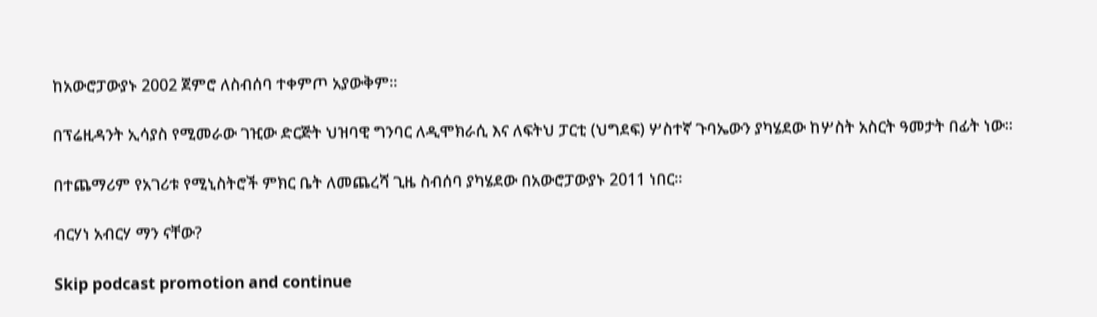ከአውሮፓውያኑ 2002 ጀምሮ ለስብሰባ ተቀምጦ አያውቅም።

በፕሬዚዳንት ኢሳያስ የሚመራው ገዢው ድርጅት ህዝባዊ ግንባር ለዲሞክራሲ እና ለፍትህ ፓርቲ (ህግደፍ) ሦስተኛ ጉባኤውን ያካሄደው ከሦስት አስርት ዓመታት በፊት ነው።

በተጨማሪም የአገሪቱ የሚኒስትሮች ምክር ቤት ለመጨረሻ ጊዜ ስብሰባ ያካሄደው በአውሮፓውያኑ 2011 ነበር።

ብርሃነ አብርሃ ማን ናቸው?

Skip podcast promotion and continue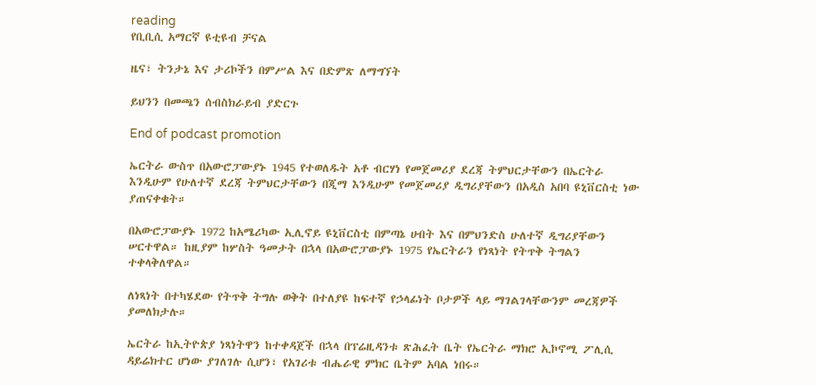reading
የቢቢሲ አማርኛ ዩቲዩብ ቻናል

ዜና፣ ትንታኔ እና ታሪኮችን በምሥል እና በድምጽ ለማግኘት

ይህንን በመጫን ሰብስክራይብ ያድርጉ

End of podcast promotion

ኤርትራ ውስጥ በአውሮፓውያኑ 1945 የተወለዱት አቶ ብርሃነ የመጀመሪያ ደረጃ ትምህርታቸውን በኤርትራ እንዲሁም የሁለተኛ ደረጃ ትምህርታቸውን በጂማ እንዲሁም የመጀመሪያ ዲግሪያቸውን በአዲስ አበባ ዩኒቨርስቲ ነው ያጠናቀቁት።

በአውሮፓውያኑ 1972 ከአሜሪካው ኢሊኖይ ዩኒቨርስቲ በምጣኔ ሀብት እና በምህንድስ ሁለተኛ ዲግሪያቸውን ሠርተዋል። ከዚያም ከሦስት ዓመታት በኋላ በአውሮፓውያኑ 1975 የኤርትራን የነጻነት የትጥቅ ትግልን ተቀላቅለዋል።

ለነጻነት በተካሄደው የትጥቅ ትግሉ ወቅት በተለያዩ ከፍተኛ የኃላፊነት ቦታዎች ላይ ማገልገላቸውንም መረጃዎች ያመለክታሉ።

ኤርትራ ከኢትዮጵያ ነጻነትዋን ከተቀዳጀች በኋላ በፕሬዚዳንቱ ጽሕፈት ቤት የኤርትራ ማክሮ ኢኮኖሚ ፖሊሲ ዳይሬክተር ሆነው ያገለገሉ ሲሆን፣ የአገሪቱ ብሔራዊ ምክር ቤትም አባል ነበሩ።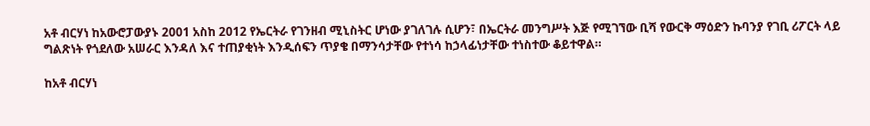አቶ ብርሃነ ከአውሮፓውያኑ 2001 አስከ 2012 የኤርትራ የገንዘብ ሚኒስትር ሆነው ያገለገሉ ሲሆን፣ በኤርትራ መንግሥት እጅ የሚገኘው ቢሻ የውርቅ ማዕድን ኩባንያ የገቢ ሪፖርት ላይ ግልጽነት የጎደለው አሠራር እንዳለ እና ተጠያቂነት እንዲሰፍን ጥያቄ በማንሳታቸው የተነሳ ከኃላፊነታቸው ተነስተው ቆይተዋል።

ከአቶ ብርሃነ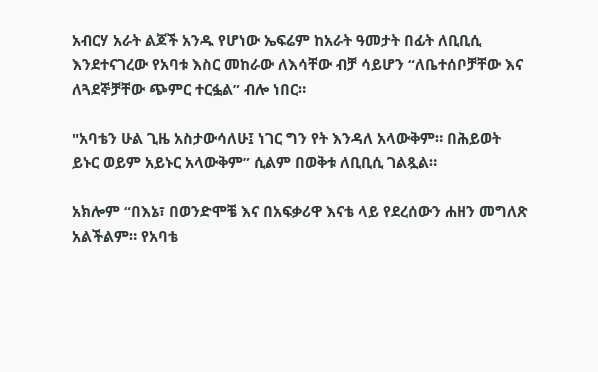አብርሃ አራት ልጆች አንዱ የሆነው ኤፍሬም ከአራት ዓመታት በፊት ለቢቢሲ እንደተናገረው የአባቱ እስር መከራው ለእሳቸው ብቻ ሳይሆን “ለቤተሰቦቻቸው እና ለጓደኞቻቸው ጭምር ተርፏል” ብሎ ነበር።

"አባቴን ሁል ጊዜ አስታውሳለሁ፤ ነገር ግን የት እንዳለ አላውቅም። በሕይወት ይኑር ወይም አይኑር አላውቅም” ሲልም በወቅቱ ለቢቢሲ ገልጿል።

አክሎም “በእኔ፣ በወንድሞቼ እና በአፍቃሪዋ እናቴ ላይ የደረሰውን ሐዘን መግለጽ አልችልም። የአባቴ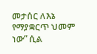መታሰር ለእኔ የማያቋርጥ ህመም ነው” ሲል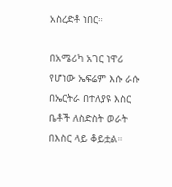አስረድቶ ነበር።

በአሜሪካ አገር ነዋሪ የሆነው ኤፍሬም እሱ ራሱ በኤርትራ በተለያዩ እስር ቤቶች ለስድስት ወራት በእስር ላይ ቆይቷል።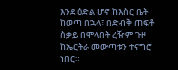እንደ ዕድል ሆኖ ከእስር ቤት ከወጣ በኋላ፣ በድብቅ ጠፍቶ ስቃይ በሞላበት ረዥም ጉዞ ከኤርትራ መውጣቱን ተናግሮ ነበር።